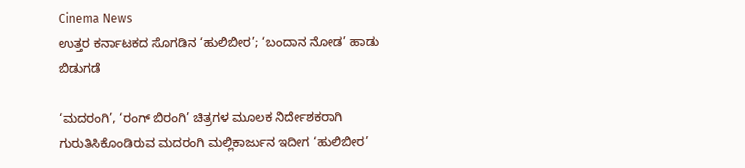Cinema News
ಉತ್ತರ ಕರ್ನಾಟಕದ ಸೊಗಡಿನ ‘ಹುಲಿಬೀರ’; ‘ಬಂದಾನ ನೋಡ’ ಹಾಡು ಬಿಡುಗಡೆ

‘ಮದರಂಗಿ’, ‘ರಂಗ್ ಬಿರಂಗಿ’ ಚಿತ್ರಗಳ ಮೂಲಕ ನಿರ್ದೇಶಕರಾಗಿ ಗುರುತಿಸಿಕೊಂಡಿರುವ ಮದರಂಗಿ ಮಲ್ಲಿಕಾರ್ಜುನ ಇದೀಗ ‘ಹುಲಿಬೀರ’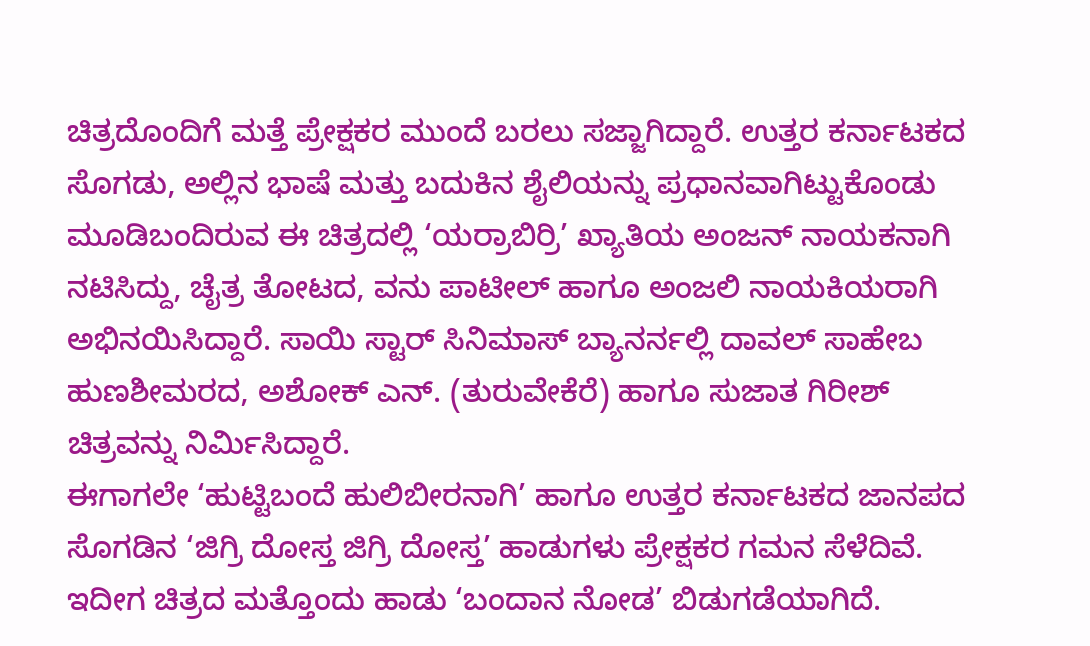ಚಿತ್ರದೊಂದಿಗೆ ಮತ್ತೆ ಪ್ರೇಕ್ಷಕರ ಮುಂದೆ ಬರಲು ಸಜ್ಜಾಗಿದ್ದಾರೆ. ಉತ್ತರ ಕರ್ನಾಟಕದ ಸೊಗಡು, ಅಲ್ಲಿನ ಭಾಷೆ ಮತ್ತು ಬದುಕಿನ ಶೈಲಿಯನ್ನು ಪ್ರಧಾನವಾಗಿಟ್ಟುಕೊಂಡು ಮೂಡಿಬಂದಿರುವ ಈ ಚಿತ್ರದಲ್ಲಿ ‘ಯರ್ರಾಬಿರ್ರಿ’ ಖ್ಯಾತಿಯ ಅಂಜನ್ ನಾಯಕನಾಗಿ ನಟಿಸಿದ್ದು, ಚೈತ್ರ ತೋಟದ, ವನು ಪಾಟೀಲ್ ಹಾಗೂ ಅಂಜಲಿ ನಾಯಕಿಯರಾಗಿ ಅಭಿನಯಿಸಿದ್ದಾರೆ. ಸಾಯಿ ಸ್ಟಾರ್ ಸಿನಿಮಾಸ್ ಬ್ಯಾನರ್ನಲ್ಲಿ ದಾವಲ್ ಸಾಹೇಬ ಹುಣಶೀಮರದ, ಅಶೋಕ್ ಎನ್. (ತುರುವೇಕೆರೆ) ಹಾಗೂ ಸುಜಾತ ಗಿರೀಶ್ ಚಿತ್ರವನ್ನು ನಿರ್ಮಿಸಿದ್ದಾರೆ.
ಈಗಾಗಲೇ ‘ಹುಟ್ಟಿಬಂದೆ ಹುಲಿಬೀರನಾಗಿ’ ಹಾಗೂ ಉತ್ತರ ಕರ್ನಾಟಕದ ಜಾನಪದ ಸೊಗಡಿನ ‘ಜಿಗ್ರಿ ದೋಸ್ತ ಜಿಗ್ರಿ ದೋಸ್ತ’ ಹಾಡುಗಳು ಪ್ರೇಕ್ಷಕರ ಗಮನ ಸೆಳೆದಿವೆ. ಇದೀಗ ಚಿತ್ರದ ಮತ್ತೊಂದು ಹಾಡು ‘ಬಂದಾನ ನೋಡ’ ಬಿಡುಗಡೆಯಾಗಿದೆ.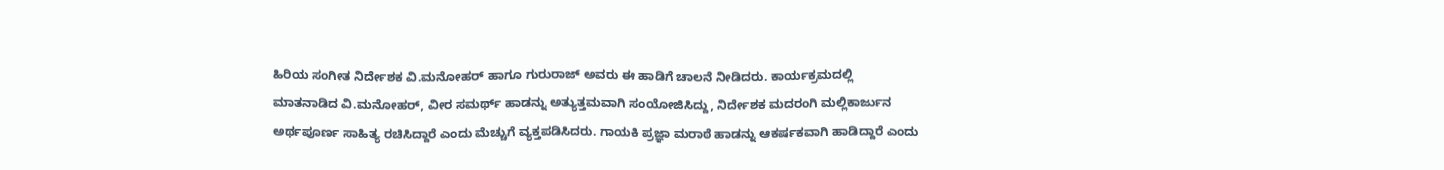ಹಿರಿಯ ಸಂಗೀತ ನಿರ್ದೇಶಕ ವಿ.ಮನೋಹರ್ ಹಾಗೂ ಗುರುರಾಜ್ ಅವರು ಈ ಹಾಡಿಗೆ ಚಾಲನೆ ನೀಡಿದರು. ಕಾರ್ಯಕ್ರಮದಲ್ಲಿ ಮಾತನಾಡಿದ ವಿ.ಮನೋಹರ್, ವೀರ ಸಮರ್ಥ್ ಹಾಡನ್ನು ಅತ್ಯುತ್ತಮವಾಗಿ ಸಂಯೋಜಿಸಿದ್ದು, ನಿರ್ದೇಶಕ ಮದರಂಗಿ ಮಲ್ಲಿಕಾರ್ಜುನ ಅರ್ಥಪೂರ್ಣ ಸಾಹಿತ್ಯ ರಚಿಸಿದ್ದಾರೆ ಎಂದು ಮೆಚ್ಚುಗೆ ವ್ಯಕ್ತಪಡಿಸಿದರು. ಗಾಯಕಿ ಪ್ರಜ್ಞಾ ಮರಾಠೆ ಹಾಡನ್ನು ಆಕರ್ಷಕವಾಗಿ ಹಾಡಿದ್ದಾರೆ ಎಂದು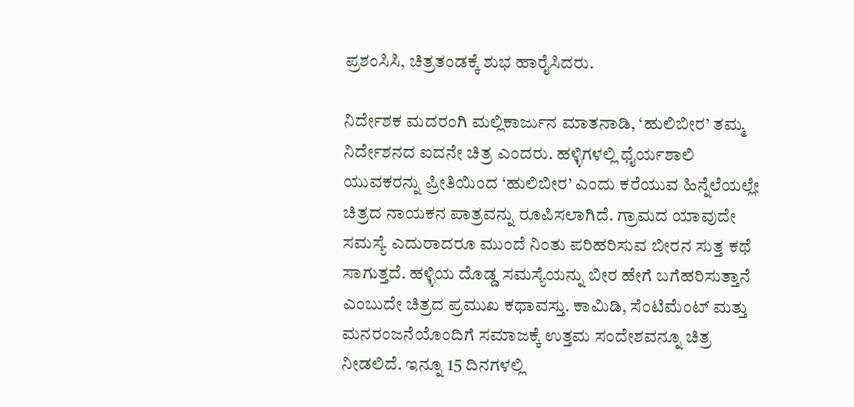ಪ್ರಶಂಸಿಸಿ, ಚಿತ್ರತಂಡಕ್ಕೆ ಶುಭ ಹಾರೈಸಿದರು.

ನಿರ್ದೇಶಕ ಮದರಂಗಿ ಮಲ್ಲಿಕಾರ್ಜುನ ಮಾತನಾಡಿ, ‘ಹುಲಿಬೀರ’ ತಮ್ಮ ನಿರ್ದೇಶನದ ಐದನೇ ಚಿತ್ರ ಎಂದರು. ಹಳ್ಳಿಗಳಲ್ಲಿ ಧೈರ್ಯಶಾಲಿ ಯುವಕರನ್ನು ಪ್ರೀತಿಯಿಂದ ‘ಹುಲಿಬೀರ’ ಎಂದು ಕರೆಯುವ ಹಿನ್ನೆಲೆಯಲ್ಲೇ ಚಿತ್ರದ ನಾಯಕನ ಪಾತ್ರವನ್ನು ರೂಪಿಸಲಾಗಿದೆ. ಗ್ರಾಮದ ಯಾವುದೇ ಸಮಸ್ಯೆ ಎದುರಾದರೂ ಮುಂದೆ ನಿಂತು ಪರಿಹರಿಸುವ ಬೀರನ ಸುತ್ತ ಕಥೆ ಸಾಗುತ್ತದೆ. ಹಳ್ಳಿಯ ದೊಡ್ಡ ಸಮಸ್ಯೆಯನ್ನು ಬೀರ ಹೇಗೆ ಬಗೆಹರಿಸುತ್ತಾನೆ ಎಂಬುದೇ ಚಿತ್ರದ ಪ್ರಮುಖ ಕಥಾವಸ್ತು. ಕಾಮಿಡಿ, ಸೆಂಟಿಮೆಂಟ್ ಮತ್ತು ಮನರಂಜನೆಯೊಂದಿಗೆ ಸಮಾಜಕ್ಕೆ ಉತ್ತಮ ಸಂದೇಶವನ್ನೂ ಚಿತ್ರ ನೀಡಲಿದೆ. ಇನ್ನೂ 15 ದಿನಗಳಲ್ಲಿ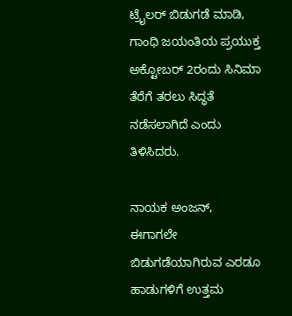ಟ್ರೈಲರ್ ಬಿಡುಗಡೆ ಮಾಡಿ, ಗಾಂಧಿ ಜಯಂತಿಯ ಪ್ರಯುಕ್ತ ಅಕ್ಟೋಬರ್ 2ರಂದು ಸಿನಿಮಾ ತೆರೆಗೆ ತರಲು ಸಿದ್ಧತೆ ನಡೆಸಲಾಗಿದೆ ಎಂದು ತಿಳಿಸಿದರು.

ನಾಯಕ ಅಂಜನ್, ಈಗಾಗಲೇ ಬಿಡುಗಡೆಯಾಗಿರುವ ಎರಡೂ ಹಾಡುಗಳಿಗೆ ಉತ್ತಮ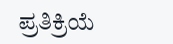ಪ್ರತಿಕ್ರಿಯೆ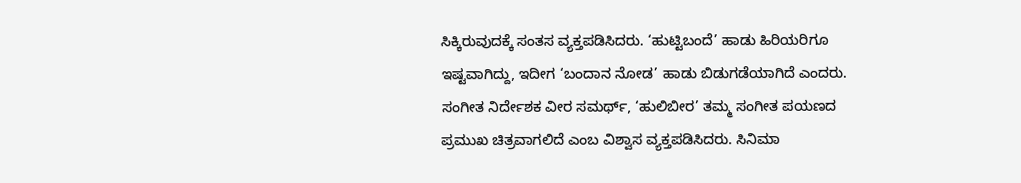ಸಿಕ್ಕಿರುವುದಕ್ಕೆ ಸಂತಸ ವ್ಯಕ್ತಪಡಿಸಿದರು. ‘ಹುಟ್ಟಿಬಂದೆ’ ಹಾಡು ಹಿರಿಯರಿಗೂ ಇಷ್ಟವಾಗಿದ್ದು, ಇದೀಗ ‘ಬಂದಾನ ನೋಡ’ ಹಾಡು ಬಿಡುಗಡೆಯಾಗಿದೆ ಎಂದರು. ಸಂಗೀತ ನಿರ್ದೇಶಕ ವೀರ ಸಮರ್ಥ್, ‘ಹುಲಿಬೀರ’ ತಮ್ಮ ಸಂಗೀತ ಪಯಣದ ಪ್ರಮುಖ ಚಿತ್ರವಾಗಲಿದೆ ಎಂಬ ವಿಶ್ವಾಸ ವ್ಯಕ್ತಪಡಿಸಿದರು. ಸಿನಿಮಾ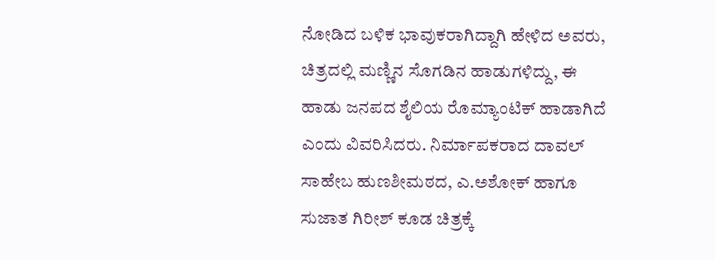ನೋಡಿದ ಬಳಿಕ ಭಾವುಕರಾಗಿದ್ದಾಗಿ ಹೇಳಿದ ಅವರು, ಚಿತ್ರದಲ್ಲಿ ಮಣ್ಣಿನ ಸೊಗಡಿನ ಹಾಡುಗಳಿದ್ದು, ಈ ಹಾಡು ಜನಪದ ಶೈಲಿಯ ರೊಮ್ಯಾಂಟಿಕ್ ಹಾಡಾಗಿದೆ ಎಂದು ವಿವರಿಸಿದರು. ನಿರ್ಮಾಪಕರಾದ ದಾವಲ್ ಸಾಹೇಬ ಹುಣಶೀಮಠದ, ಎ.ಅಶೋಕ್ ಹಾಗೂ ಸುಜಾತ ಗಿರೀಶ್ ಕೂಡ ಚಿತ್ರಕ್ಕೆ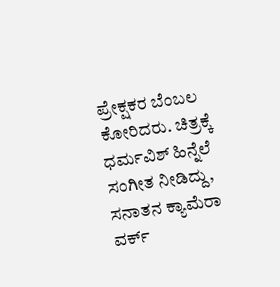ಪ್ರೇಕ್ಷಕರ ಬೆಂಬಲ ಕೋರಿದರು. ಚಿತ್ರಕ್ಕೆ ಧರ್ಮವಿಶ್ ಹಿನ್ನೆಲೆ ಸಂಗೀತ ನೀಡಿದ್ದು, ಸನಾತನ ಕ್ಯಾಮೆರಾ ವರ್ಕ್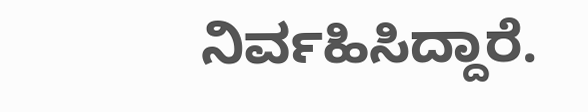ನಿರ್ವಹಿಸಿದ್ದಾರೆ.